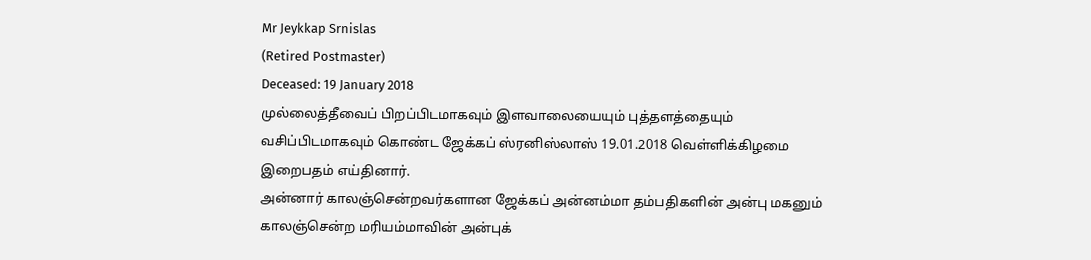Mr Jeykkap Srnislas
(Retired Postmaster)
Deceased: 19 January 2018
முல்லைத்தீவைப் பிறப்பிடமாகவும் இளவாலையையும் புத்தளத்தையும் வசிப்பிடமாகவும் கொண்ட ஜேக்கப் ஸ்ரனிஸ்லாஸ் 19.01.2018 வெள்ளிக்கிழமை இறைபதம் எய்தினார்.
அன்னார் காலஞ்சென்றவர்களான ஜேக்கப் அன்னம்மா தம்பதிகளின் அன்பு மகனும் காலஞ்சென்ற மரியம்மாவின் அன்புக்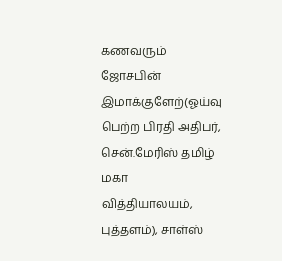கணவரும் ஜோசபின் இமாக்குளேற்(ஓய்வு பெற்ற பிரதி அதிபர், சென்.மேரிஸ் தமிழ் மகா வித்தியாலயம், புத்தளம்), சாள்ஸ்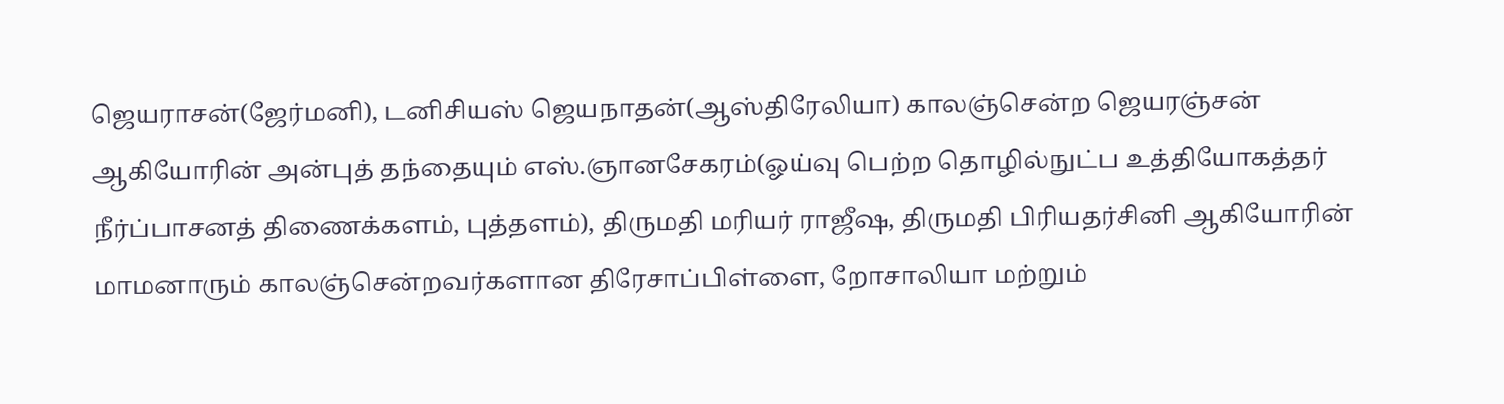ஜெயராசன்(ஜேர்மனி), டனிசியஸ் ஜெயநாதன்(ஆஸ்திரேலியா) காலஞ்சென்ற ஜெயரஞ்சன் ஆகியோரின் அன்புத் தந்தையும் எஸ்.ஞானசேகரம்(ஓய்வு பெற்ற தொழில்நுட்ப உத்தியோகத்தர் நீர்ப்பாசனத் திணைக்களம், புத்தளம்), திருமதி மரியர் ராஜீஷ, திருமதி பிரியதர்சினி ஆகியோரின் மாமனாரும் காலஞ்சென்றவர்களான திரேசாப்பிள்ளை, றோசாலியா மற்றும்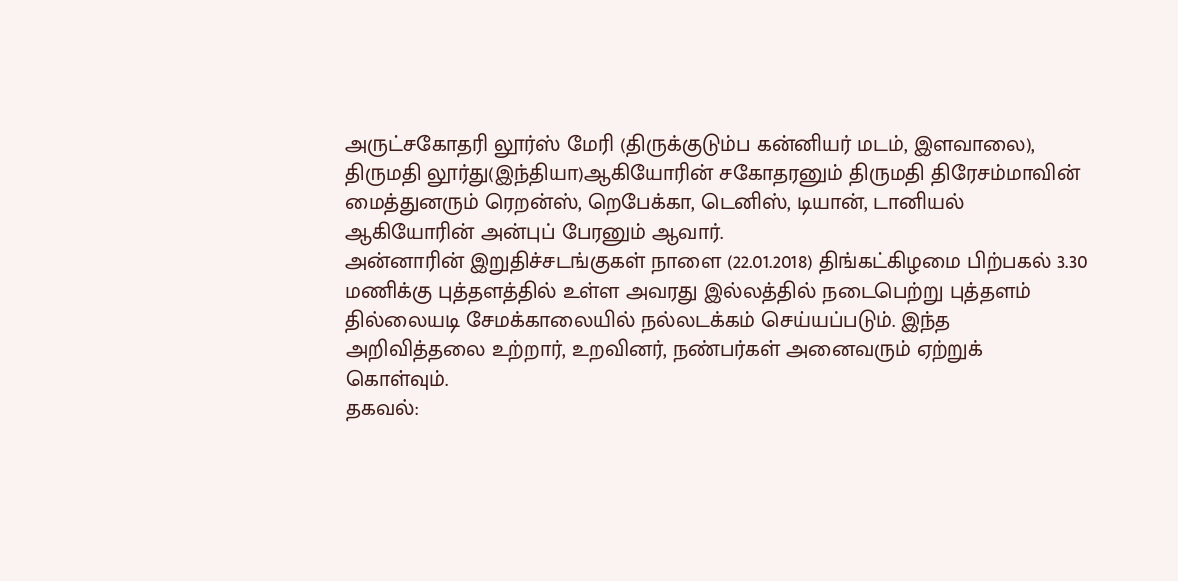அருட்சகோதரி லூர்ஸ் மேரி (திருக்குடும்ப கன்னியர் மடம், இளவாலை), திருமதி லூர்து(இந்தியா)ஆகியோரின் சகோதரனும் திருமதி திரேசம்மாவின் மைத்துனரும் ரெறன்ஸ், றெபேக்கா, டெனிஸ், டியான், டானியல் ஆகியோரின் அன்புப் பேரனும் ஆவார்.
அன்னாரின் இறுதிச்சடங்குகள் நாளை (22.01.2018) திங்கட்கிழமை பிற்பகல் 3.30 மணிக்கு புத்தளத்தில் உள்ள அவரது இல்லத்தில் நடைபெற்று புத்தளம் தில்லையடி சேமக்காலையில் நல்லடக்கம் செய்யப்படும். இந்த அறிவித்தலை உற்றார், உறவினர், நண்பர்கள் அனைவரும் ஏற்றுக் கொள்வும்.
தகவல்: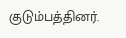குடும்பத்தினர்.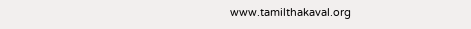www.tamilthakaval.org